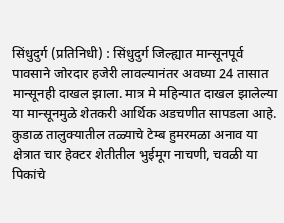सिंधुदुर्ग (प्रतिनिधी) : सिंधुदुर्ग जिल्ह्यात मान्सूनपूर्व पावसाने जोरदार हजेरी लावल्यानंतर अवघ्या 24 तासात मान्सूनही दाखल झाला. मात्र मे महिन्यात दाखल झालेल्या या मान्सूनमुळे शेतकरी आर्थिक अडचणीत सापडला आहे. कुडाळ तालुक्यातील तळ्याचे टेम्ब हुमरमळा अनाव या क्षेत्रात चार हेक्टर शेतीतील भुईमूग नाचणी, चवळी या पिकांचे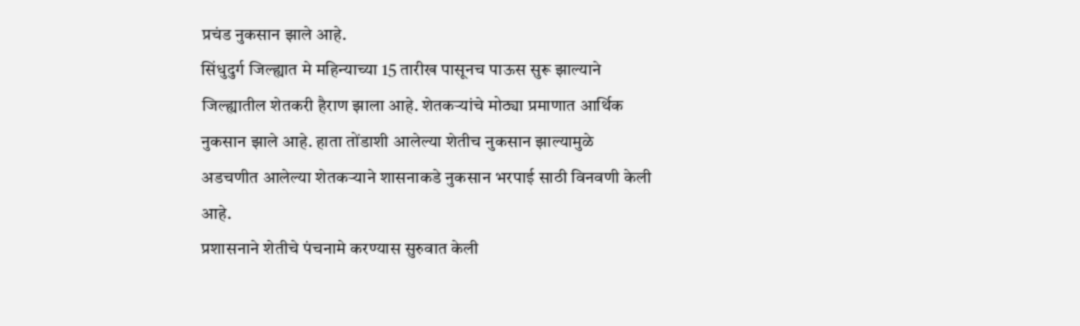प्रचंड नुकसान झाले आहे.
सिंधुदुर्ग जिल्ह्यात मे महिन्याच्या 15 तारीख पासूनच पाऊस सुरू झाल्याने जिल्ह्यातील शेतकरी हैराण झाला आहे. शेतकऱ्यांचे मोठ्या प्रमाणात आर्थिक नुकसान झाले आहे. हाता तोंडाशी आलेल्या शेतीच नुकसान झाल्यामुळे अडचणीत आलेल्या शेतकऱ्याने शासनाकडे नुकसान भरपाई साठी विनवणी केली आहे.
प्रशासनाने शेतीचे पंचनामे करण्यास सुरुवात केली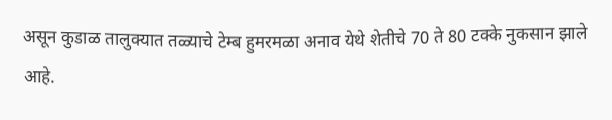असून कुडाळ तालुक्यात तळ्याचे टेम्ब हुमरमळा अनाव येथे शेतीचे 70 ते 80 टक्के नुकसान झाले आहे.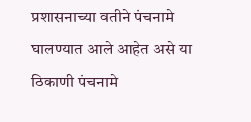प्रशासनाच्या वतीने पंचनामे घालण्यात आले आहेत असे या ठिकाणी पंचनामे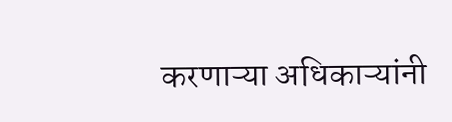करणाऱ्या अधिकाऱ्यांनी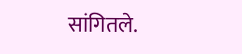सांगितले.